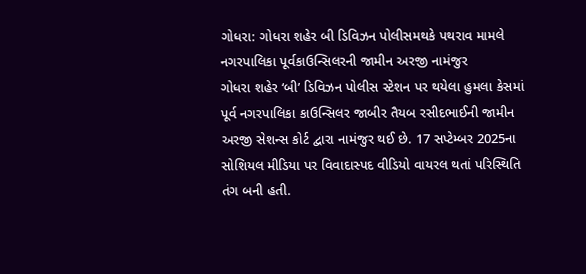ગોધરા: ગોધરા શહેર બી ડિવિઝન પોલીસમથકે પથરાવ મામલે નગરપાલિકા પૂર્વકાઉન્સિલરની જામીન અરજી નામંજુર
ગોધરા શહેર ‘બી’ ડિવિઝન પોલીસ સ્ટેશન પર થયેલા હુમલા કેસમાં પૂર્વ નગરપાલિકા કાઉન્સિલર જાબીર તૈયબ રસીદભાઈની જામીન અરજી સેશન્સ કોર્ટ દ્વારા નામંજુર થઈ છે. 17 સપ્ટેમ્બર 2025ના સોશિયલ મીડિયા પર વિવાદાસ્પદ વીડિયો વાયરલ થતાં પરિસ્થિતિ તંગ બની હતી.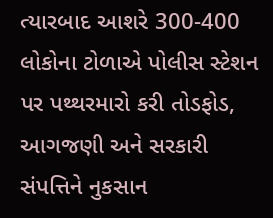ત્યારબાદ આશરે 300-400 લોકોના ટોળાએ પોલીસ સ્ટેશન પર પથ્થરમારો કરી તોડફોડ, આગજણી અને સરકારી સંપત્તિને નુકસાન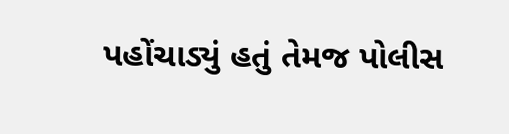પહોંચાડ્યું હતું તેમજ પોલીસ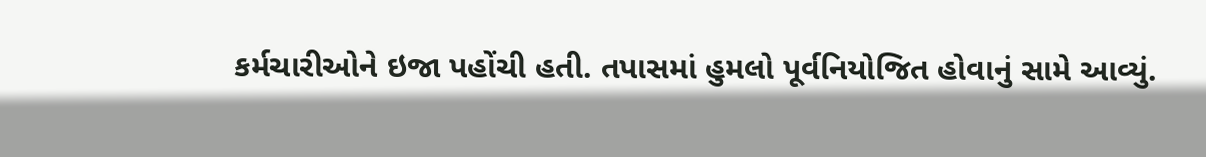કર્મચારીઓને ઇજા પહોંચી હતી. તપાસમાં હુમલો પૂર્વનિયોજિત હોવાનું સામે આવ્યું.